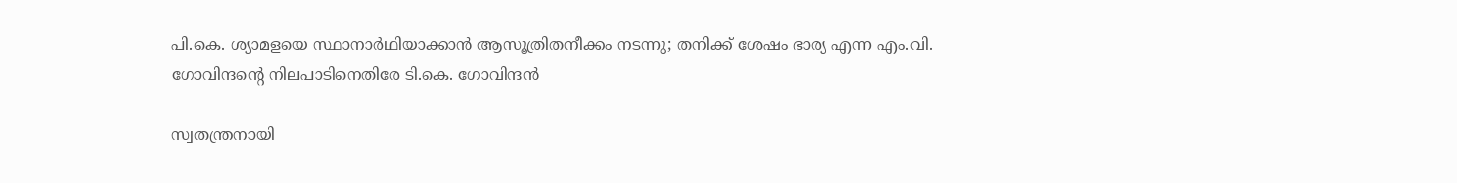പി.കെ. ശ്യാമളയെ സ്ഥാനാർഥിയാക്കാൻ ആസൂത്രിതനീക്കം നടന്നു; തനിക്ക് ശേഷം ഭാര്യ എന്ന എം.വി. ഗോവിന്ദന്‍റെ നിലപാടിനെതിരേ ടി.കെ. ഗോവിന്ദൻ

സ്വതന്ത്രനായി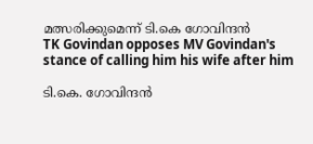മത്സരിക്കുമെന്ന് ടി.കെ ഗോവിന്ദൻ
TK Govindan opposes MV Govindan's stance of calling him his wife after him

ടി.കെ. ഗോവിന്ദൻ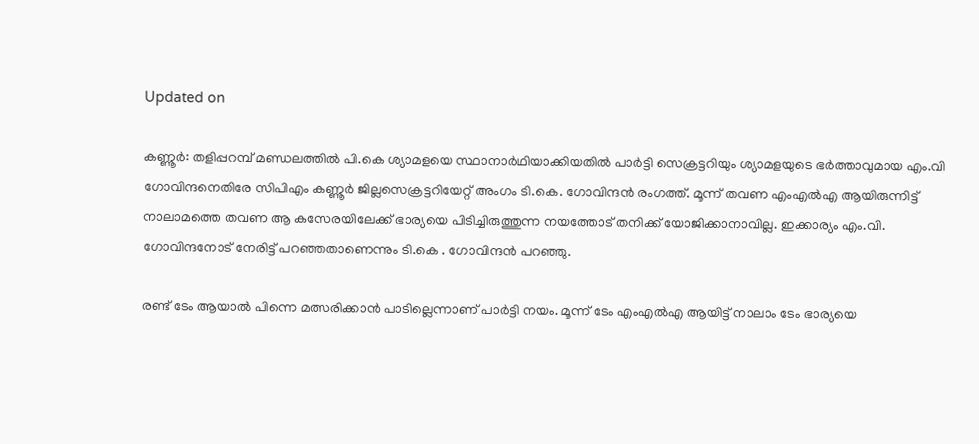Updated on

കണ്ണൂർ: തളിപ്പറമ്പ് മണ്ഡലത്തിൽ പി.കെ ശ്യാമളയെ സ്ഥാനാർഥിയാക്കിയതിൽ പാർട്ടി സെക്രട്ടറിയും ശ്യാമളയുടെ ഭർത്താവുമായ എം.വി ഗോവിന്ദനെതിരേ സിപിഎം കണ്ണൂർ ജില്ലസെക്രട്ടറിയേറ്റ് അംഗം ടി.കെ. ഗോവിന്ദൻ രംഗത്ത്. മൂന്ന് തവണ എംഎൽഎ ആയിരുന്നിട്ട് നാലാമത്തെ തവണ ആ കസേരയിലേക്ക് ഭാര്യയെ പിടിച്ചിരുത്തുന്ന നയത്തോട് തനിക്ക് യോജിക്കാനാവില്ല. ഇക്കാര്യം എം.വി. ഗോവിന്ദനോട് നേരിട്ട് പറഞ്ഞതാണെന്നും ടി.കെ . ഗോവിന്ദൻ പറഞ്ഞു.

രണ്ട് ടേം ആയാൽ പിന്നെ മത്സരിക്കാൻ പാടില്ലെന്നാണ് പാർട്ടി നയം. മൂന്ന് ടേം എംഎൽഎ ആയിട്ട് നാലാം ടേം ഭാര്യയെ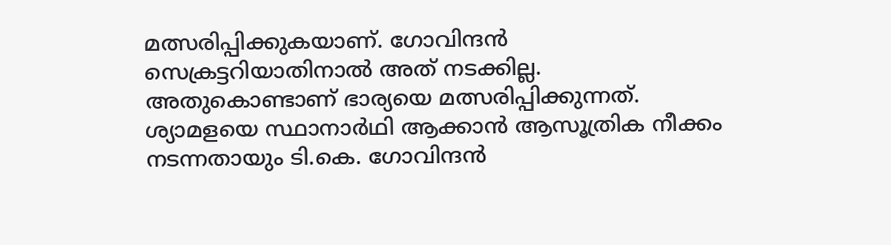മത്സരിപ്പിക്കുകയാണ്. ഗോവിന്ദന്‍ സെക്രട്ടറിയാതിനാൽ അത് നടക്കില്ല. അതുകൊണ്ടാണ് ഭാര്യയെ മത്സരിപ്പിക്കുന്നത്. ശ്യാമളയെ സ്ഥാനാർഥി ആക്കാൻ ആസൂത്രിക നീക്കം നടന്നതായും ടി.കെ. ഗോവിന്ദൻ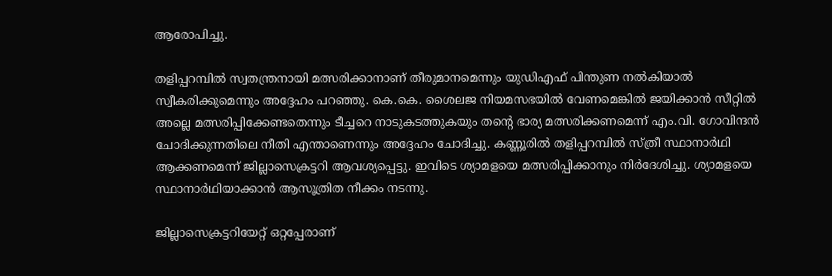ആരോപിച്ചു.

തളിപ്പറമ്പിൽ സ്വതന്ത്രനായി മത്സരിക്കാനാണ് തീരുമാനമെന്നും യുഡിഎഫ് പിന്തുണ നൽകിയാൽ സ്വീകരിക്കുമെന്നും അദ്ദേഹം പറഞ്ഞു. കെ.കെ. ശൈലജ നിയമസഭയിൽ വേണമെങ്കിൽ ജയിക്കാൻ സീറ്റിൽ അല്ലെ മത്സരിപ്പിക്കേണ്ടതെന്നും ടീച്ചറെ നാടുകടത്തുകയും തന്‍റെ ഭാര്യ മത്സരിക്കണമെന്ന് എം.വി. ഗോവിന്ദൻ ചോദിക്കുന്നതിലെ നീതി എന്താണെന്നും അദ്ദേഹം ചോദിച്ചു. കണ്ണൂരിൽ തളിപ്പറമ്പിൽ സ്ത്രീ സ്ഥാനാർഥി ആക്കണമെന്ന് ജില്ലാസെക്രട്ടറി ആവശ്യപ്പെട്ടു. ഇവിടെ ശ്യാമളയെ മത്സരിപ്പിക്കാനും നിർദേശിച്ചു. ശ്യാമളയെ സ്ഥാനാർഥിയാക്കാൻ ആസൂത്രിത നീക്കം നടന്നു.

ജില്ലാസെക്രട്ടറിയേറ്റ് ഒറ്റപ്പേരാണ്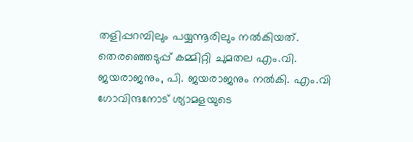തളിപ്പറമ്പിലും പയ്യന്നൂരിലും നൽകിയത്. തെരഞ്ഞെടുപ്പ് കമ്മിറ്റി ചുമതല എം.വി. ജയരാജനും, പി. ജയരാജനും നൽകി. എം.വി ഗോവിന്ദനോട് ശ്യാമളയുടെ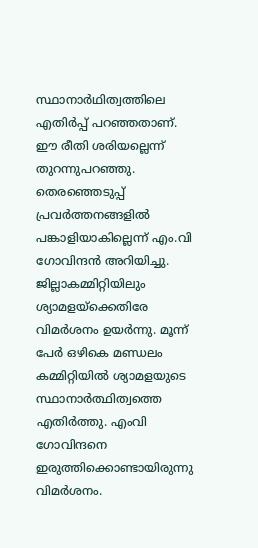സ്ഥാനാർഥിത്വത്തിലെ എതിർപ്പ് പറഞ്ഞതാണ്. ഈ രീതി ശരിയല്ലെന്ന് തുറന്നുപറഞ്ഞു. തെരഞ്ഞെടുപ്പ് പ്രവർത്തനങ്ങളിൽ പങ്കാളിയാകില്ലെന്ന് എം.വി ഗോവിന്ദൻ അറിയിച്ചു. ജില്ലാകമ്മിറ്റിയിലും ശ്യാമളയ്ക്കെതിരേ വിമർശനം ഉയർന്നു. മൂന്ന് പേർ ഒഴികെ മണ്ഡലം കമ്മിറ്റിയിൽ ശ്യാമളയുടെ സ്ഥാനാർത്ഥിത്വത്തെ എതിർത്തു. എംവി ഗോവിന്ദനെ ഇരുത്തിക്കൊണ്ടായിരുന്നു വിമർശനം.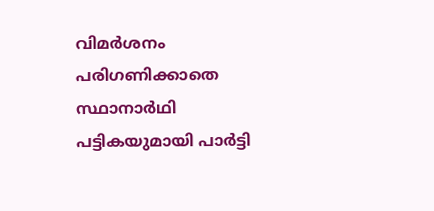വിമർശനം പരിഗണിക്കാതെ സ്ഥാനാർഥി പട്ടികയുമായി പാർട്ടി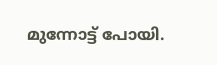മുന്നോട്ട് പോയി.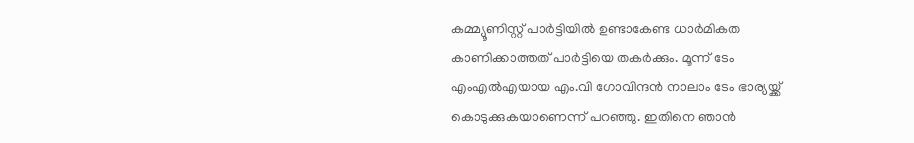കമ്മ്യൂണിസ്റ്റ് പാർട്ടിയിൽ ഉണ്ടാകേണ്ട ധാർമികത കാണിക്കാത്തത് പാർട്ടിയെ തകർക്കും. മൂന്ന് ടേം എംഎൽഎയായ എം.വി ഗോവിന്ദൻ നാലാം ടേം ഭാര്യയ്ക്ക് കൊടുക്കുകയാണെന്ന് പറഞ്ഞു. ഇതിനെ ഞാൻ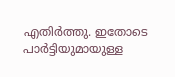എതിർത്തു. ഇതോടെ പാർട്ടിയുമായുള്ള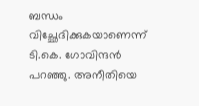ബന്ധം വിച്ഛേദിക്കുകയാണെന്ന് ടി.കെ. ഗോവിന്ദൻ പറഞ്ഞു. അനീതിയെ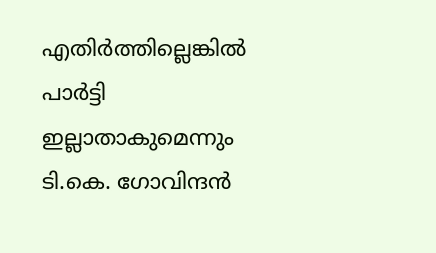എതിർത്തില്ലെങ്കിൽ പാർട്ടി ഇല്ലാതാകുമെന്നും ടി.കെ. ഗോവിന്ദൻ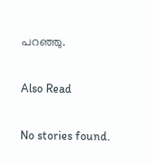പറഞ്ഞു.

Also Read

No stories found.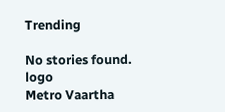Trending

No stories found.
logo
Metro Vaartha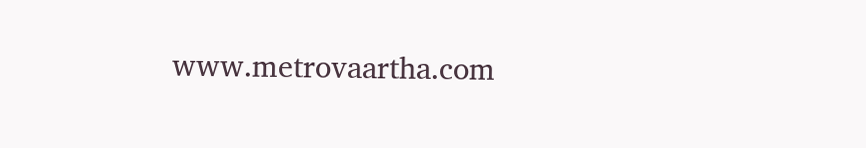www.metrovaartha.com